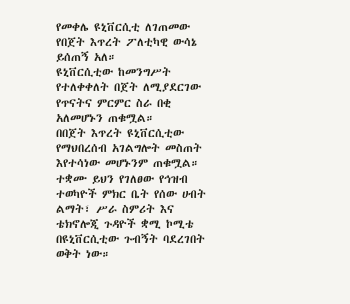የመቀሌ ዩኒቨርሲቲ ለገጠመው የበጀት እጥረት ፖለቲካዊ ውሳኔ ይሰጠኝ አለ።
ዩኒቨርሲቲው ከመንግሥት የተለቀቀለት በጀት ለሚያደርገው የጥናትና ምርምር ስራ በቂ አለመሆኑን ጠቁሟል።
በበጀት እጥረት ዩኒቨርሲቲው የማህበረሰብ አገልግሎት መስጠት እየተሳነው መሆኑንም ጠቁሟል።
ተቋሙ ይህን የገለፀው የኅዝብ ተወካዮች ምክር ቤት የሰው ሀብት ልማት፣ ሥራ ስምሪት እና ቴክኖሎጂ ጉዳዮች ቋሚ ኮሚቴ በዩኒቨርሲቲው ጉብኝት ባደረገበት ወቅት ነው።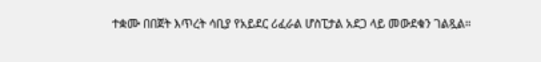ተቋሙ በበጀት እጥረት ሳቢያ የአይደር ሪፈራል ሆስፒታል አደጋ ላይ መውደቁን ገልጿል።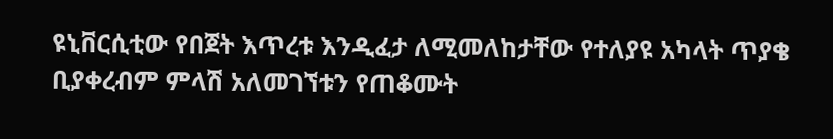ዩኒቨርሲቲው የበጀት እጥረቱ እንዲፈታ ለሚመለከታቸው የተለያዩ አካላት ጥያቄ ቢያቀረብም ምላሽ አለመገኘቱን የጠቆሙት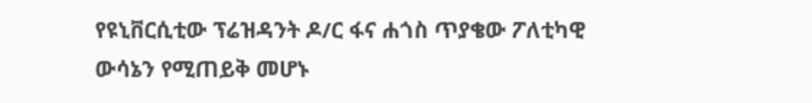የዩኒቨርሲቲው ፕሬዝዳንት ዶ/ር ፋና ሐጎስ ጥያቄው ፖለቲካዊ ውሳኔን የሚጠይቅ መሆኑ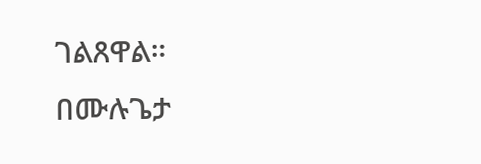ገልጸዋል።
በሙሉጌታ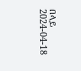በላይ
2024-04-18